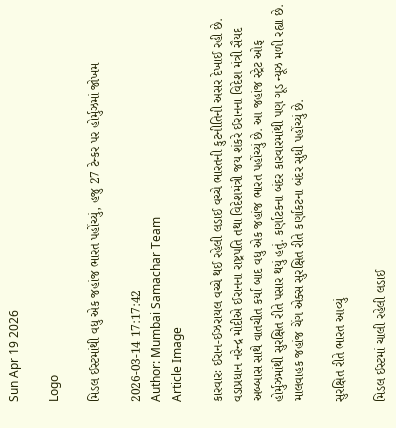Sun Apr 19 2026

Logo

મિડલ ઈસ્ટમાંથી વધુ એક જહાંજ ભારત પહોંચ્યું, હજુ 27 ટેન્કર પર હોર્મુઝમાં જોખમ

2026-03-14 17:17:42
Author: Mumbai Samachar Team
Article Image

કારવારઃ ઈરાન-ઈઝરાયલ વચ્ચે થઈ રહેલી લડાઈ વચ્ચે ભારતની કુટનીતિની અસર દેખાઈ રહી છે. વડાપ્રધાન નરેન્દ્ર મોદીએ ઈરાનના રાષ્ટ્રપતિ તથા વિદેશમંત્રી જય શંકરે ઈરાનના વિદેશ મંત્રી સૈયદ અબ્બાસ સાથે વાતચીત કર્યા બાદ વધુ એક જહાંજ ભારત પહોંચ્યું છે. આ જહાંજ સ્ટ્રેટ ઓફ હોર્મુઝમાંથી સુરક્ષિત રીતે પસાર થયું હતું. કર્ણાટકના બંદર કારવારમાંથી પણ ગૂડ ન્યૂઝ મળી રહ્યા છે. માલવાહક જહાંજ ચેંગ એક્સ સુરક્ષિત રીતે કર્ણાકટના બંદર સુધી પહોંચ્યું છે.

સુરક્ષિત રીતે ભારત આવ્યું

મિડલ ઈસ્ટમાં ચાલી રહેલી લડાઈ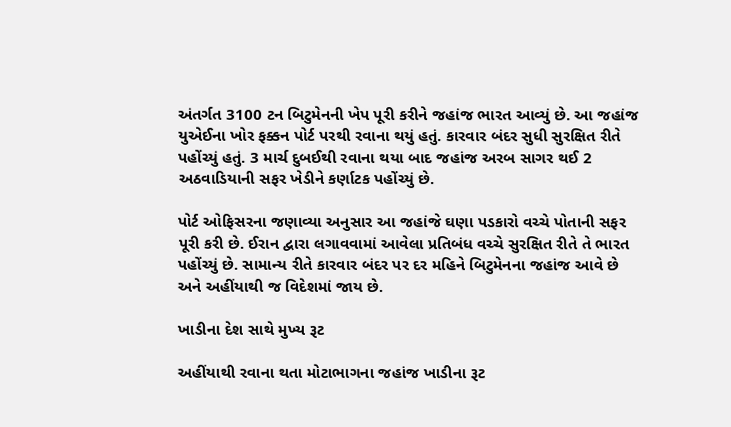અંતર્ગત 3100 ટન બિટુમેનની ખેપ પૂરી કરીને જહાંજ ભારત આવ્યું છે. આ જહાંજ યુએઈના ખોર ફક્કન પોર્ટ પરથી રવાના થયું હતું. કારવાર બંદર સુધી સુરક્ષિત રીતે પહોંચ્યું હતું. 3 માર્ચ દુબઈથી રવાના થયા બાદ જહાંજ અરબ સાગર થઈ 2 અઠવાડિયાની સફર ખેડીને કર્ણાટક પહોંચ્યું છે.

પોર્ટ ઓફિસરના જણાવ્યા અનુસાર આ જહાંજે ઘણા પડકારો વચ્ચે પોતાની સફર પૂરી કરી છે. ઈરાન દ્વારા લગાવવામાં આવેલા પ્રતિબંધ વચ્ચે સુરક્ષિત રીતે તે ભારત પહોંચ્યું છે. સામાન્ય રીતે કારવાર બંદર પર દર મહિને બિટુમેનના જહાંજ આવે છે અને અહીંયાથી જ વિદેશમાં જાય છે.

ખાડીના દેશ સાથે મુખ્ય રૂટ

અહીંયાથી રવાના થતા મોટાભાગના જહાંજ ખાડીના રૂટ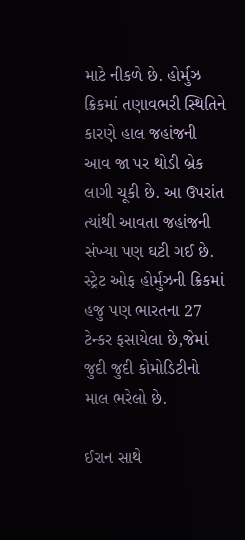માટે નીકળે છે. હોર્મુઝ ક્રિકમાં તણાવભરી સ્થિતિને કારણે હાલ જહાંજની આવ જા પર થોડી બ્રેક લાગી ચૂકી છે. આ ઉપરાંત ત્યાંથી આવતા જહાંજની સંખ્યા પણ ઘટી ગઈ છે. સ્ટ્રેટ ઓફ હોર્મુઝની ક્રિકમાં હજુ પણ ભારતના 27 ટેન્કર ફસાયેલા છે,જેમાં જુદી જુદી કોમોડિટીનો માલ ભરેલો છે.

ઈરાન સાથે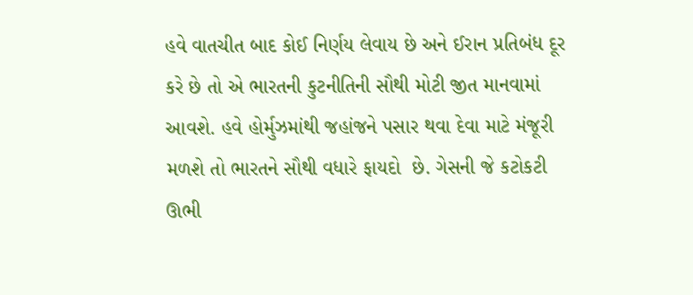હવે વાતચીત બાદ કોઈ નિર્ણય લેવાય છે અને ઈરાન પ્રતિબંધ દૂર કરે છે તો એ ભારતની કુટનીતિની સૌથી મોટી જીત માનવામાં આવશે. હવે હોર્મુઝમાંથી જહાંજને પસાર થવા દેવા માટે મંજૂરી મળશે તો ભારતને સૌથી વધારે ફાયદો  છે. ગેસની જે કટોકટી ઊભી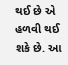થઈ છે એ હળવી થઈ શકે છે. આ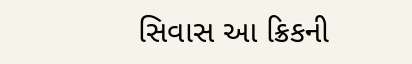સિવાસ આ ક્રિકની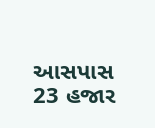આસપાસ 23 હજાર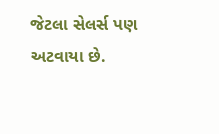જેટલા સેલર્સ પણ અટવાયા છે.